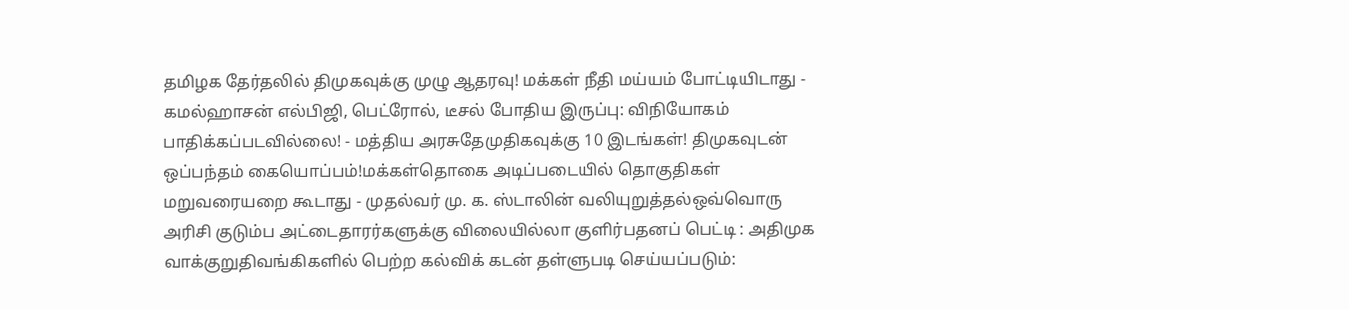தமிழக தேர்தலில் திமுகவுக்கு முழு ஆதரவு! மக்கள் நீதி மய்யம் போட்டியிடாது - கமல்ஹாசன் எல்பிஜி, பெட்ரோல், டீசல் போதிய இருப்பு: விநியோகம் பாதிக்கப்படவில்லை! - மத்திய அரசுதேமுதிகவுக்கு 10 இடங்கள்! திமுகவுடன் ஒப்பந்தம் கையொப்பம்!மக்கள்தொகை அடிப்படையில் தொகுதிகள் மறுவரையறை கூடாது - முதல்வர் மு. க. ஸ்டாலின் வலியுறுத்தல்ஒவ்வொரு அரிசி குடும்ப அட்டைதாரர்களுக்கு விலையில்லா குளிர்பதனப் பெட்டி : அதிமுக வாக்குறுதிவங்கிகளில் பெற்ற கல்விக் கடன் தள்ளுபடி செய்யப்படும்: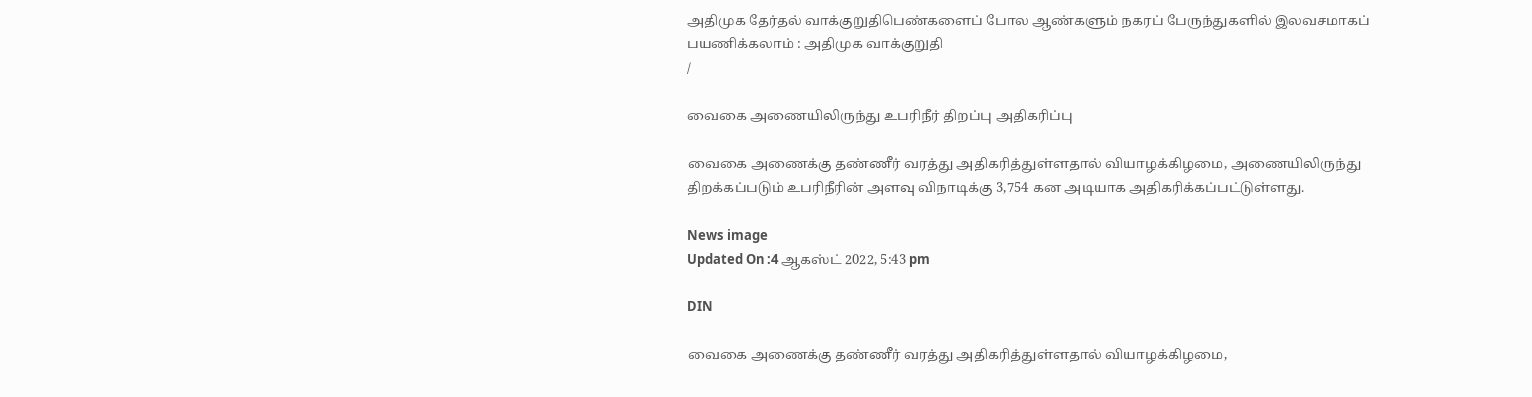அதிமுக தேர்தல் வாக்குறுதிபெண்களைப் போல ஆண்களும் நகரப் பேருந்துகளில் இலவசமாகப் பயணிக்கலாம் : அதிமுக வாக்குறுதி
/

வைகை அணையிலிருந்து உபரிநீர் திறப்பு அதிகரிப்பு

வைகை அணைக்கு தண்ணீர் வரத்து அதிகரித்துள்ளதால் வியாழக்கிழமை, அணையிலிருந்து திறக்கப்படும் உபரிநீரின் அளவு விநாடிக்கு 3,754 கன அடியாக அதிகரிக்கப்பட்டுள்ளது.

News image
Updated On :4 ஆகஸ்ட் 2022, 5:43 pm

DIN

வைகை அணைக்கு தண்ணீர் வரத்து அதிகரித்துள்ளதால் வியாழக்கிழமை,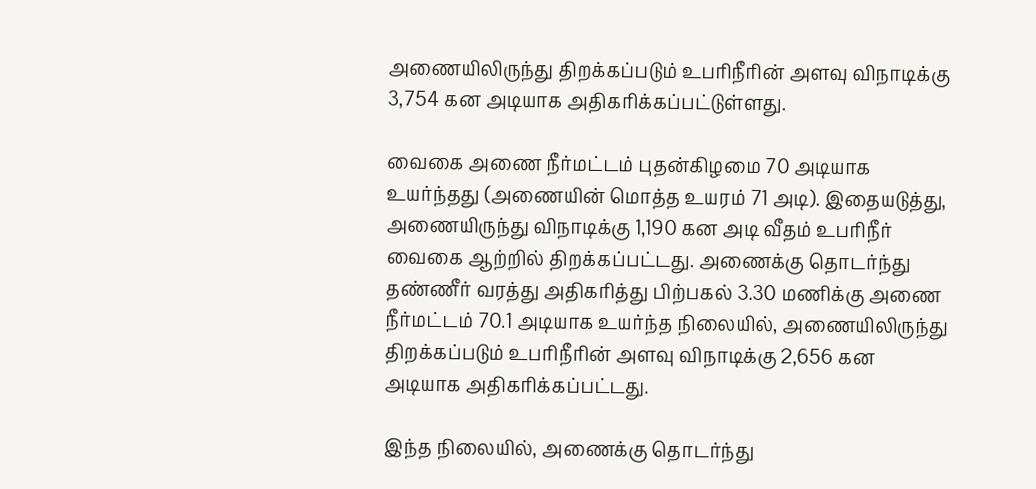அணையிலிருந்து திறக்கப்படும் உபரிநீரின் அளவு விநாடிக்கு 3,754 கன அடியாக அதிகரிக்கப்பட்டுள்ளது.

வைகை அணை நீர்மட்டம் புதன்கிழமை 70 அடியாக உயர்ந்தது (அணையின் மொத்த உயரம் 71 அடி). இதையடுத்து, அணையிருந்து விநாடிக்கு 1,190 கன அடி வீதம் உபரிநீர் வைகை ஆற்றில் திறக்கப்பட்டது. அணைக்கு தொடர்ந்து தண்ணீர் வரத்து அதிகரித்து பிற்பகல் 3.30 மணிக்கு அணை நீர்மட்டம் 70.1 அடியாக உயர்ந்த நிலையில், அணையிலிருந்து திறக்கப்படும் உபரிநீரின் அளவு விநாடிக்கு 2,656 கன அடியாக அதிகரிக்கப்பட்டது.

இந்த நிலையில், அணைக்கு தொடர்ந்து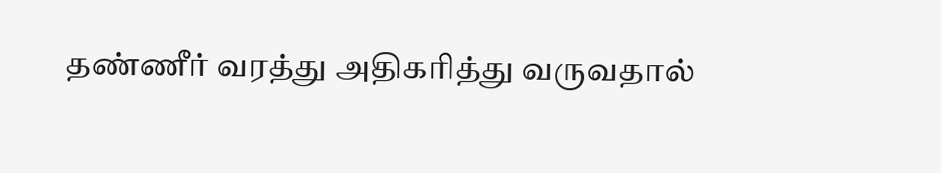தண்ணீர் வரத்து அதிகரித்து வருவதால்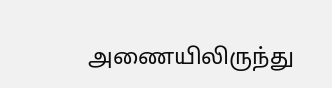அணையிலிருந்து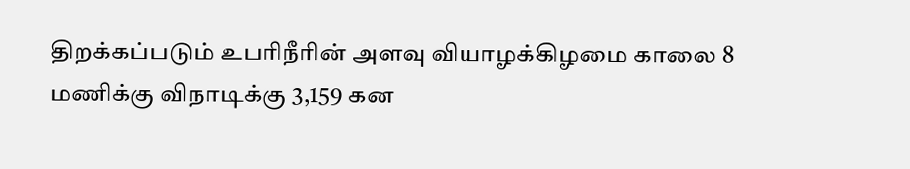திறக்கப்படும் உபரிநீரின் அளவு வியாழக்கிழமை காலை 8 மணிக்கு விநாடிக்கு 3,159 கன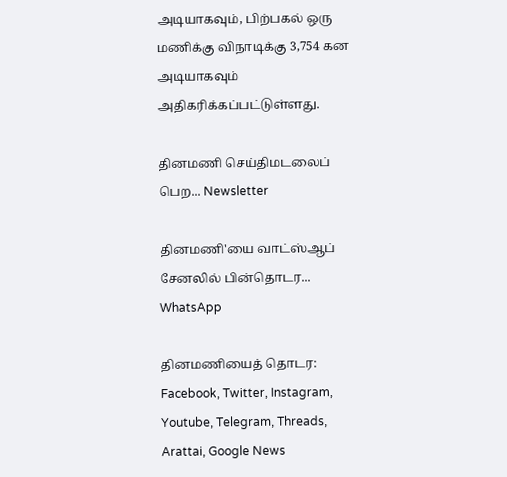அடியாகவும், பிற்பகல் ஒரு மணிக்கு விநாடிக்கு 3,754 கன அடியாகவும் அதிகரிக்கப்பட்டுள்ளது.

தினமணி செய்திமடலைப் பெற... Newsletter

தினமணி'யை வாட்ஸ்ஆப் சேனலில் பின்தொடர... WhatsApp

தினமணியைத் தொடர: Facebook, Twitter, Instagram, Youtube, Telegram, Threads, Arattai, Google News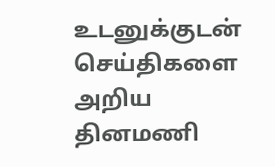உடனுக்குடன் செய்திகளை அறிய தினமணி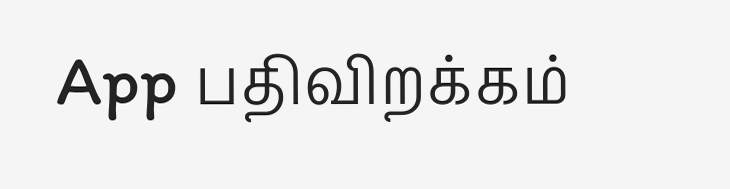App பதிவிறக்கம்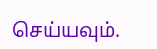செய்யவும்.